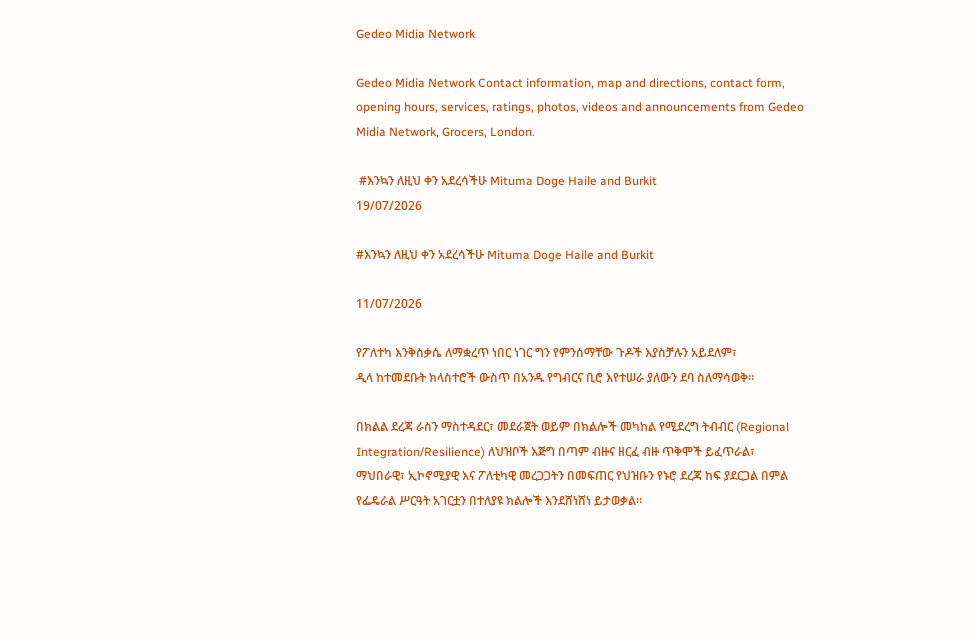Gedeo Midia Network

Gedeo Midia Network Contact information, map and directions, contact form, opening hours, services, ratings, photos, videos and announcements from Gedeo Midia Network, Grocers, London.

 #እንኳን ለዚህ ቀን አደረሳችሁ Mituma Doge Haile and Burkit
19/07/2026

#እንኳን ለዚህ ቀን አደረሳችሁ Mituma Doge Haile and Burkit

11/07/2026

የፖለተካ እንቅስቃሴ ለማቋረጥ ነበር ነገር ግን የምንሰማቸው ጉዶች እያስቻሉን አይደለም፣
ዲላ ከተመደቡት ክላስተሮች ውስጥ በአንዱ የግብርና ቢሮ እየተሠራ ያለውን ደባ ስለማሳወቅ።

በክልል ደረጃ ራስን ማስተዳደር፣ መደራጀት ወይም በክልሎች መካከል የሚደረግ ትብብር (Regional Integration/Resilience) ለህዝቦች እጅግ በጣም ብዙና ዘርፈ ብዙ ጥቅሞች ይፈጥራል፣ ማህበራዊ፣ ኢኮኖሚያዊ እና ፖለቲካዊ መረጋጋትን በመፍጠር የህዝቡን የኑሮ ደረጃ ከፍ ያደርጋል በምል የፌዴራል ሥርዓት አገርቷን በተለያዩ ክልሎች እንደሸነሸነ ይታወቃል።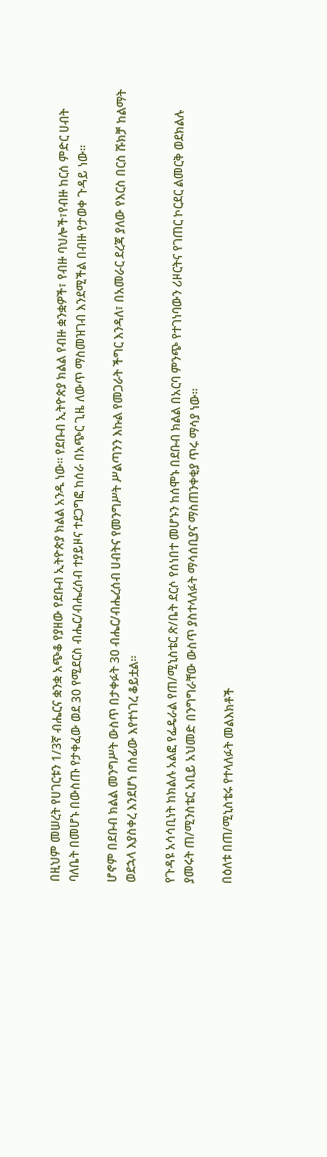በዚህም መሠረት የሀገርቱን 1/3ኛ ብሔርና ቋንቋ አጭቆ የያዘው የደቡብ ኢትዮጵያ ክልል አንዱ ነው። የደቡብ ኢትዮጵያ ክልል የብዙ ቋንቋዎች፣ የብዙ ባህሎች፣የብዙ ከርሰ ምድር ሀብት ባለቤት በመሆኑ በውስጡ የታቀፈው ወደ 30 የሚደርስ ብሔር/ብሔረሰብ ተያይዞና ተደጋግፎ ከሰራ በአጭር ጊዜ ለውጥ ማስመዝገብ እንደሚችል በብዙ የታወቀ ጉዳይ ነው።

ሆኖም በደቡብ ክልል መንግሥት ውስጥ በታቀፉት 30 ብሔር/ብሔረሰብ ሀብትና የመንግሥት ሥልጣንን እኩል የመጋራት ችግር እንዳለ፣ በአመራር ደረጃ ያለው የእርስ በርስ ሹክቻ ከልማት ወደኋላ እያስቀረ እንደሆነ በሰፊው እየተነገረ ቆይቷል።

የጉዳዩ አሳሳቢነት ከክልሉ አልፎ የፌዴራል የጠ/ሚኒስቴር ጽ/ቤት ደርሶ የሰነበተ መሆኑን ከሰሞኑ በደቡብ ክልል በአርባ ምንጭ የተገነባውን ሪዞርትና የገጠር ኮርደር ልመርቅ ወደክልሉ ያመሩት ጠ/ሚንስቴር አቢይ አህመድ በንግግራቸው ውስጥ ያስተላለፉት ማሳሰቢያና ማስጠንቀቂያ ጥሩ ማሳያ ነው።

በዕለቱ በጠ/ሚኒስቴሩ የተላለፉት መልእክቶች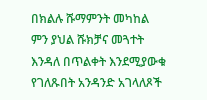በክልሉ ሹማምንት መካከል ምን ያህል ሹክቻና መጓተት እንዳለ በጥልቀት እንደሚያውቁ የገለጹበት አንዳንድ አገላለጾች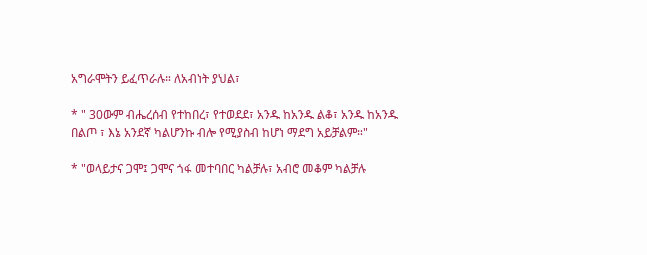አግራሞትን ይፈጥራሉ። ለአብነት ያህል፣

* " 30ውም ብሔረሰብ የተከበረ፣ የተወደደ፣ አንዱ ከአንዱ ልቆ፣ አንዱ ከአንዱ በልጦ ፣ እኔ አንደኛ ካልሆንኩ ብሎ የሚያስብ ከሆነ ማደግ አይቻልም።"

* "ወላይታና ጋሞ፤ ጋሞና ጎፋ መተባበር ካልቻሉ፣ አብሮ መቆም ካልቻሉ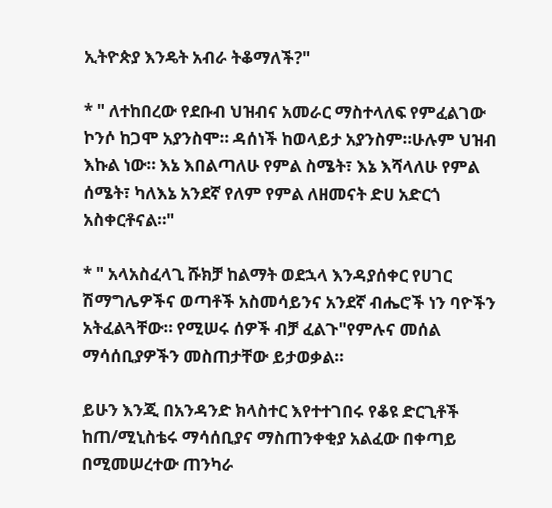ኢትዮጵያ እንዴት አብራ ትቆማለች?"

* " ለተከበረው የደቡብ ህዝብና አመራር ማስተላለፍ የምፈልገው ኮንሶ ከጋሞ አያንስሞ። ዳሰነች ከወላይታ አያንስም።ሁሉም ህዝብ እኩል ነው። እኔ እበልጣለሁ የምል ስሜት፣ እኔ እሻላለሁ የምል ሰሜት፣ ካለእኔ አንደኛ የለም የምል ለዘመናት ድሀ አድርጎ አስቀርቶናል።"

* " አላአስፈላጊ ሹክቻ ከልማት ወደኋላ እንዳያሰቀር የሀገር ሽማግሌዎችና ወጣቶች አስመሳይንና አንደኛ ብሔሮች ነን ባዮችን አትፈልጓቸው። የሚሠሩ ሰዎች ብቻ ፈልጉ"የምሉና መሰል ማሳሰቢያዎችን መስጠታቸው ይታወቃል።

ይሁን እንጂ በአንዳንድ ክላስተር እየተተገበሩ የቆዩ ድርጊቶች ከጠ/ሚኒስቴሩ ማሳሰቢያና ማስጠንቀቂያ አልፈው በቀጣይ በሚመሠረተው ጠንካራ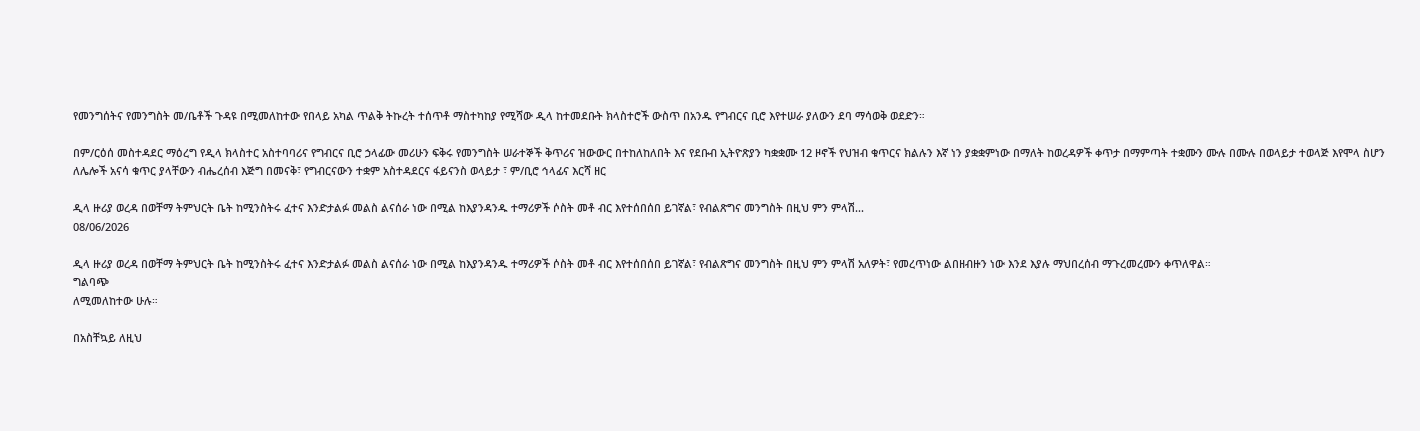የመንግሰትና የመንግስት መ/ቤቶች ጉዳዩ በሚመለከተው የበላይ አካል ጥልቅ ትኩረት ተሰጥቶ ማስተካከያ የሚሻው ዲላ ከተመደቡት ክላስተሮች ውስጥ በአንዱ የግብርና ቢሮ እየተሠራ ያለውን ደባ ማሳወቅ ወደድን።

በም/ርዕሰ መስተዳደር ማዕረግ የዲላ ክላስተር አስተባባሪና የግብርና ቢሮ ኃላፊው መሪሁን ፍቅሩ የመንግስት ሠራተኞች ቅጥሪና ዝውውር በተከለከለበት እና የደቡብ ኢትዮጽያን ካቋቋሙ 12 ዞኖች የህዝብ ቁጥርና ክልሉን እኛ ነን ያቋቋምነው በማለት ከወረዳዎች ቀጥታ በማምጣት ተቋሙን ሙሉ በሙሉ በወላይታ ተወላጅ እየሞላ ስሆን ለሌሎች አናሳ ቁጥር ያላቸውን ብሔረሰብ እጅግ በመናቅ፣ የግብርናውን ተቋም አስተዳደርና ፋይናንስ ወላይታ ፣ ም/ቢሮ ኅላፊና እርሻ ዘር

ዲላ ዙሪያ ወረዳ በወቸማ ትምህርት ቤት ከሚንስትሩ ፈተና እንድታልፉ መልስ ልናሰራ ነው በሚል ከእያንዳንዱ ተማሪዎች ሶስት መቶ ብር እየተሰበሰበ ይገኛል፣ የብልጽግና መንግስት በዚህ ምን ምላሽ...
08/06/2026

ዲላ ዙሪያ ወረዳ በወቸማ ትምህርት ቤት ከሚንስትሩ ፈተና እንድታልፉ መልስ ልናሰራ ነው በሚል ከእያንዳንዱ ተማሪዎች ሶስት መቶ ብር እየተሰበሰበ ይገኛል፣ የብልጽግና መንግስት በዚህ ምን ምላሽ አለዎት፣ የመረጥነው ልበዘብዙን ነው እንደ እያሉ ማህበረሰብ ማጉረመረሙን ቀጥለዋል።
ግልባጭ
ለሚመለከተው ሁሉ።

በአስቸኳይ ለዚህ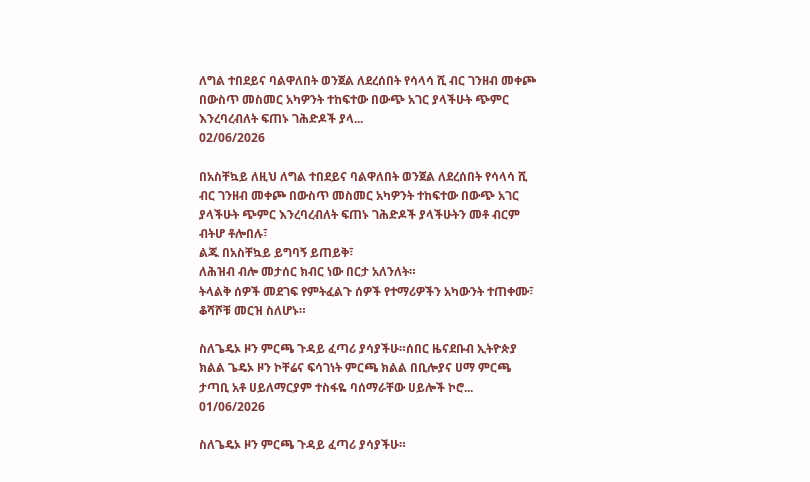ለግል ተበደይና ባልዋለበት ወንጀል ለደረሰበት የሳላሳ ሺ ብር ገንዘብ መቀጮ በውስጥ መስመር አካዎንት ተከፍተው በውጭ አገር ያላችሁት ጭምር እንረባረብለት ፍጠኑ ገሕድዶች ያላ...
02/06/2026

በአስቸኳይ ለዚህ ለግል ተበደይና ባልዋለበት ወንጀል ለደረሰበት የሳላሳ ሺ ብር ገንዘብ መቀጮ በውስጥ መስመር አካዎንት ተከፍተው በውጭ አገር ያላችሁት ጭምር እንረባረብለት ፍጠኑ ገሕድዶች ያላችሁትን መቶ ብርም ብትሆ ቶሎበሉ፣
ልጁ በአስቸኳይ ይግባኝ ይጠይቅ፣
ለሕዝብ ብሎ መታሰር ክብር ነው በርታ አለንለት።
ትላልቅ ሰዎች መደገፍ የምትፈልጉ ሰዎች የተማሪዎችን አካውንት ተጠቀሙ፣
ቆሻሾቹ መርዝ ስለሆኑ።

ስለጌዴኦ ዞን ምርጫ ጉዳይ ፈጣሪ ያሳያችሁ።ሰበር ዜናደቡብ ኢትዮጵያ ክልል ጌዴኦ ዞን ኮቸሬና ፍሳገነት ምርጫ ክልል በቢሎያና ሀማ ምርጫ ታጣቢ አቶ ሀይለማርያም ተስፋዬ ባሰማራቸው ሀይሎች ኮሮ...
01/06/2026

ስለጌዴኦ ዞን ምርጫ ጉዳይ ፈጣሪ ያሳያችሁ።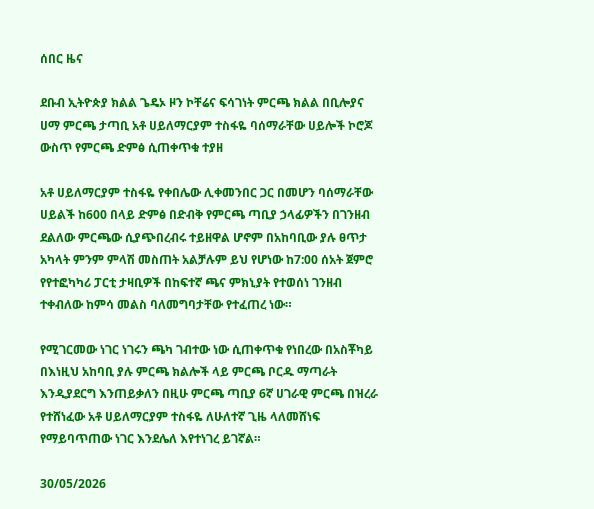ሰበር ዜና

ደቡብ ኢትዮጵያ ክልል ጌዴኦ ዞን ኮቸሬና ፍሳገነት ምርጫ ክልል በቢሎያና ሀማ ምርጫ ታጣቢ አቶ ሀይለማርያም ተስፋዬ ባሰማራቸው ሀይሎች ኮሮጆ ውስጥ የምርጫ ድምፅ ሲጠቀጥቁ ተያዘ

አቶ ሀይለማርያም ተስፋዬ የቀበሌው ሊቀመንበር ጋር በመሆን ባሰማራቸው ሀይልች ከ600 በላይ ድምፅ በድብቅ የምርጫ ጣቢያ ኃላፊዎችን በገንዘብ ደልለው ምርጫው ሲያጭበረብሩ ተይዘዋል ሆኖም በአከባቢው ያሉ ፀጥታ አካላት ምንም ምላሽ መስጠት አልቻሉም ይህ የሆነው ከ7:00 ሰአት ጀምሮ የየተፎካካሪ ፓርቲ ታዛቢዎች በከፍተኛ ጫና ምክኒያት የተወሰነ ገንዘብ ተቀብለው ከምሳ መልስ ባለመግባታቸው የተፈጠረ ነው።

የሚገርመው ነገር ነገሩን ጫካ ገብተው ነው ሲጠቀጥቁ የነበረው በአስቾካይ በእነዚህ አከባቢ ያሉ ምርጫ ክልሎች ላይ ምርጫ ቦርዱ ማጣራት እንዲያደርግ እንጠይቃለን በዚሁ ምርጫ ጣቢያ 6ኛ ሀገራዊ ምርጫ በዝረራ የተሸነፈው አቶ ሀይለማርያም ተስፋዬ ለሁለተኛ ጊዜ ላለመሸነፍ የማይባጥጠው ነገር እንደሌለ እየተነገረ ይገኛል።

30/05/2026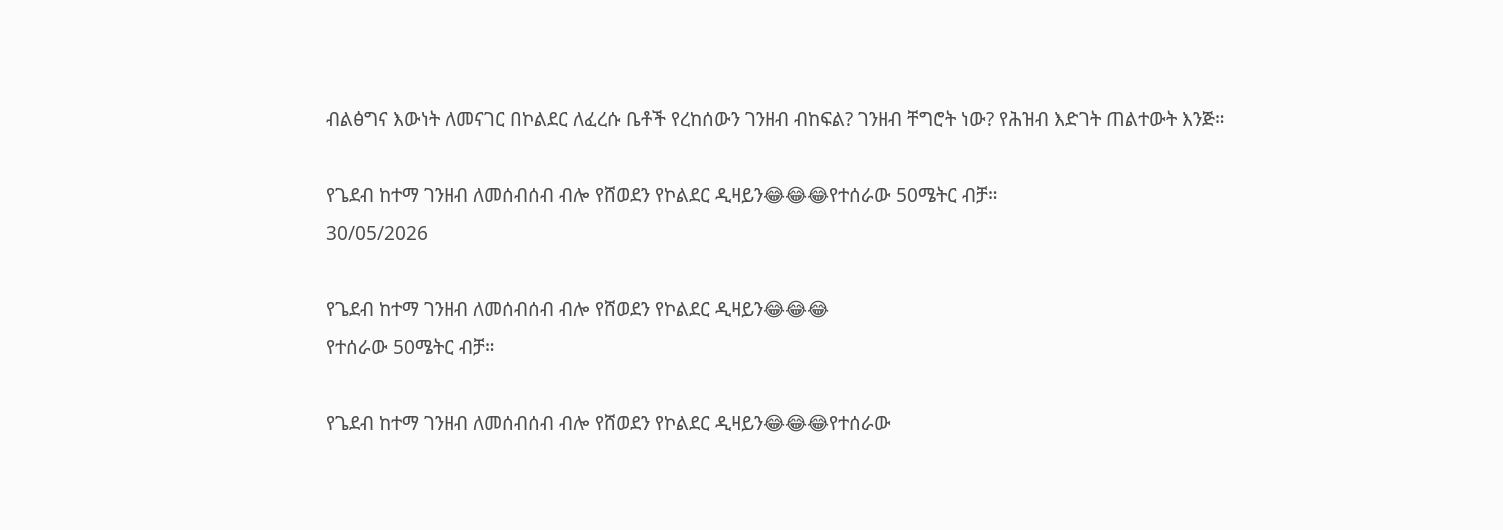ብልፅግና እውነት ለመናገር በኮልደር ለፈረሱ ቤቶች የረከሰውን ገንዘብ ብከፍል? ገንዘብ ቸግሮት ነው? የሕዝብ እድገት ጠልተውት እንጅ።

የጌደብ ከተማ ገንዘብ ለመሰብሰብ ብሎ የሸወደን የኮልደር ዲዛይን😂😂😂የተሰራው 50ሜትር ብቻ።
30/05/2026

የጌደብ ከተማ ገንዘብ ለመሰብሰብ ብሎ የሸወደን የኮልደር ዲዛይን😂😂😂
የተሰራው 50ሜትር ብቻ።

የጌደብ ከተማ ገንዘብ ለመሰብሰብ ብሎ የሸወደን የኮልደር ዲዛይን😂😂😂የተሰራው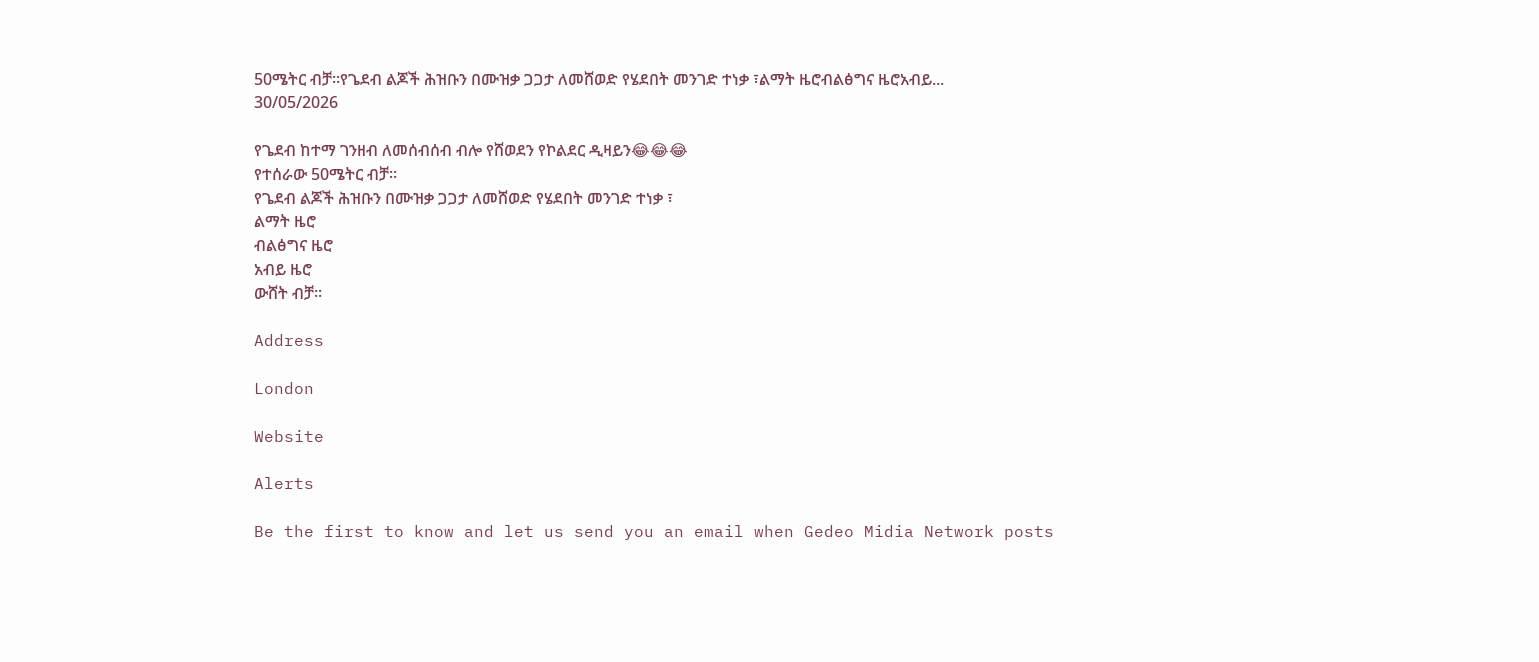50ሜትር ብቻ።የጌደብ ልጆች ሕዝቡን በሙዝቃ ጋጋታ ለመሸወድ የሄደበት መንገድ ተነቃ ፣ልማት ዜሮብልፅግና ዜሮአብይ...
30/05/2026

የጌደብ ከተማ ገንዘብ ለመሰብሰብ ብሎ የሸወደን የኮልደር ዲዛይን😂😂😂
የተሰራው 50ሜትር ብቻ።
የጌደብ ልጆች ሕዝቡን በሙዝቃ ጋጋታ ለመሸወድ የሄደበት መንገድ ተነቃ ፣
ልማት ዜሮ
ብልፅግና ዜሮ
አብይ ዜሮ
ውሸት ብቻ።

Address

London

Website

Alerts

Be the first to know and let us send you an email when Gedeo Midia Network posts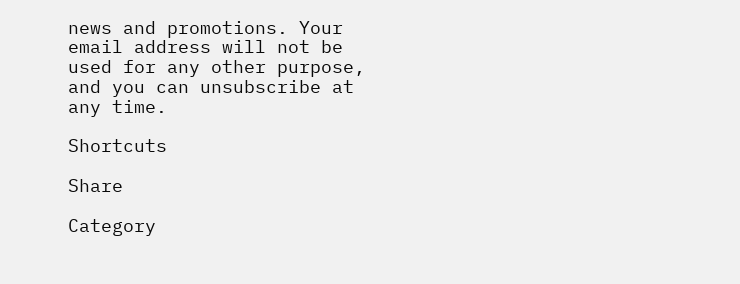news and promotions. Your email address will not be used for any other purpose, and you can unsubscribe at any time.

Shortcuts

Share

Category